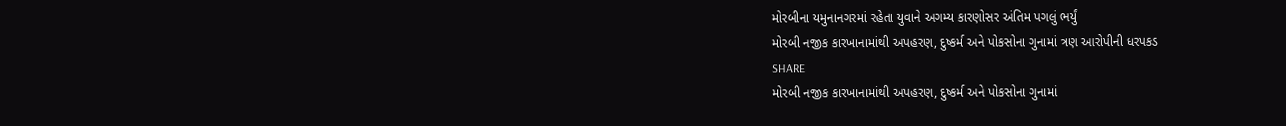મોરબીના યમુનાનગરમાં રહેતા યુવાને અગમ્ય કારણોસર અંતિમ પગલું ભર્યું
મોરબી નજીક કારખાનામાંથી અપહરણ, દુષ્કર્મ અને પોકસોના ગુનામાં ત્રણ આરોપીની ધરપકડ
SHARE
મોરબી નજીક કારખાનામાંથી અપહરણ, દુષ્કર્મ અને પોકસોના ગુનામાં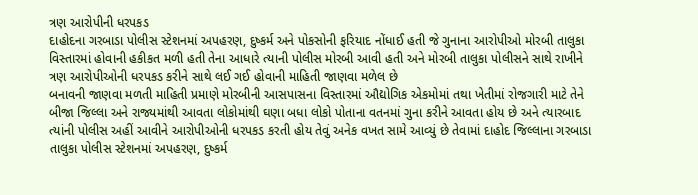ત્રણ આરોપીની ધરપકડ
દાહોદના ગરબાડા પોલીસ સ્ટેશનમાં અપહરણ, દુષ્કર્મ અને પોકસોની ફરિયાદ નોંધાઈ હતી જે ગુનાના આરોપીઓ મોરબી તાલુકા વિસ્તારમાં હોવાની હકીકત મળી હતી તેના આધારે ત્યાની પોલીસ મોરબી આવી હતી અને મોરબી તાલુકા પોલીસને સાથે રાખીને ત્રણ આરોપીઓની ધરપકડ કરીને સાથે લઈ ગઈ હોવાની માહિતી જાણવા મળેલ છે
બનાવની જાણવા મળતી માહિતી પ્રમાણે મોરબીની આસપાસના વિસ્તારમાં ઔદ્યોગિક એકમોમાં તથા ખેતીમાં રોજગારી માટે તેને બીજા જિલ્લા અને રાજ્યમાંથી આવતા લોકોમાંથી ઘણા બધા લોકો પોતાના વતનમાં ગુના કરીને આવતા હોય છે અને ત્યારબાદ ત્યાંની પોલીસ અહીં આવીને આરોપીઓની ધરપકડ કરતી હોય તેવું અનેક વખત સામે આવ્યું છે તેવામાં દાહોદ જિલ્લાના ગરબાડા તાલુકા પોલીસ સ્ટેશનમાં અપહરણ, દુષ્કર્મ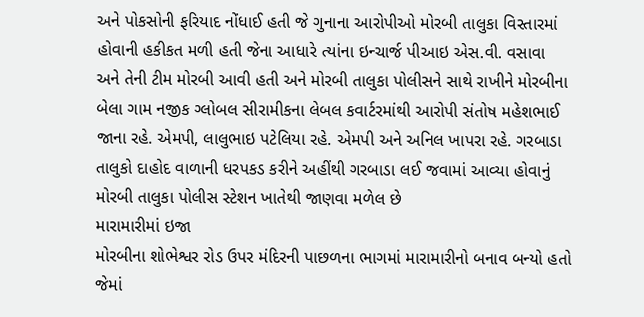અને પોકસોની ફરિયાદ નોંધાઈ હતી જે ગુનાના આરોપીઓ મોરબી તાલુકા વિસ્તારમાં હોવાની હકીકત મળી હતી જેના આધારે ત્યાંના ઇન્ચાર્જ પીઆઇ એસ.વી. વસાવા અને તેની ટીમ મોરબી આવી હતી અને મોરબી તાલુકા પોલીસને સાથે રાખીને મોરબીના બેલા ગામ નજીક ગ્લોબલ સીરામીકના લેબલ કવાર્ટરમાંથી આરોપી સંતોષ મહેશભાઈ જાના રહે. એમપી, લાલુભાઇ પટેલિયા રહે. એમપી અને અનિલ ખાપરા રહે. ગરબાડા તાલુકો દાહોદ વાળાની ધરપકડ કરીને અહીંથી ગરબાડા લઈ જવામાં આવ્યા હોવાનું મોરબી તાલુકા પોલીસ સ્ટેશન ખાતેથી જાણવા મળેલ છે
મારામારીમાં ઇજા
મોરબીના શોભેશ્વર રોડ ઉપર મંદિરની પાછળના ભાગમાં મારામારીનો બનાવ બન્યો હતો જેમાં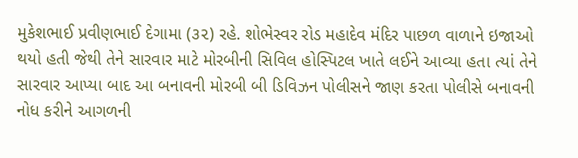મુકેશભાઈ પ્રવીણભાઈ દેગામા (૩૨) રહે. શોભેસ્વર રોડ મહાદેવ મંદિર પાછળ વાળાને ઇજાઓ થયો હતી જેથી તેને સારવાર માટે મોરબીની સિવિલ હોસ્પિટલ ખાતે લઈને આવ્યા હતા ત્યાં તેને સારવાર આપ્યા બાદ આ બનાવની મોરબી બી ડિવિઝન પોલીસને જાણ કરતા પોલીસે બનાવની નોધ કરીને આગળની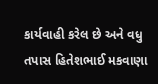કાર્યવાહી કરેલ છે અને વધુ તપાસ હિતેશભાઈ મકવાણા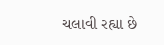ચલાવી રહ્યા છે